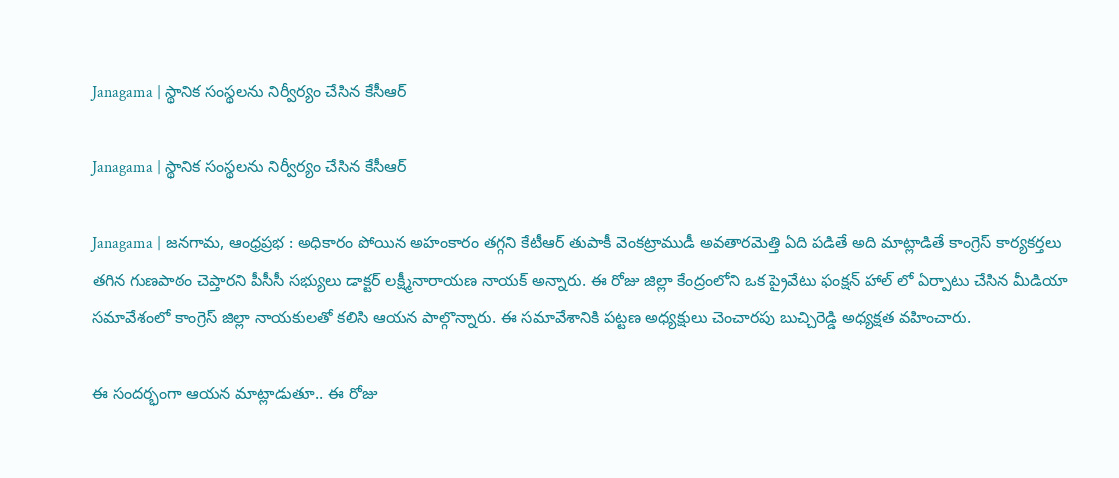Janagama | స్థానిక సంస్థలను నిర్వీర్యం చేసిన కేసీఆర్

Janagama | స్థానిక సంస్థలను నిర్వీర్యం చేసిన కేసీఆర్

Janagama | జనగామ, ఆంధ్రప్రభ : అధికారం పోయిన అహంకారం తగ్గని కేటీఆర్ తుపాకీ వెంకట్రాముడీ అవతారమెత్తి ఏది పడితే అది మాట్లాడితే కాంగ్రెస్ కార్యకర్తలు తగిన గుణపాఠం చెప్తారని పీసీసీ సభ్యులు డాక్టర్ లక్ష్మీనారాయణ నాయక్ అన్నారు. ఈ రోజు జిల్లా కేంద్రంలోని ఒక ప్రైవేటు ఫంక్షన్ హాల్ లో ఏర్పాటు చేసిన మీడియా సమావేశంలో కాంగ్రెస్ జిల్లా నాయకులతో కలిసి ఆయన పాల్గొన్నారు. ఈ సమావేశానికి పట్టణ అధ్యక్షులు చెంచారపు బుచ్చిరెడ్డి అధ్యక్షత వహించారు.

ఈ సందర్భంగా ఆయన మాట్లాడుతూ.. ఈ రోజు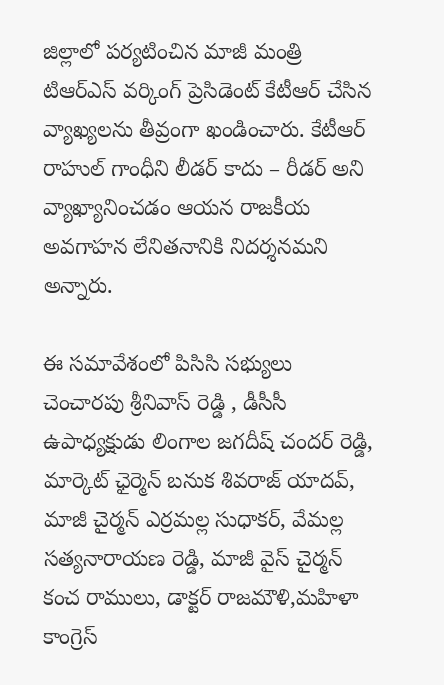జిల్లాలో పర్యటించిన మాజీ మంత్రి టిఆర్ఎస్ వర్కింగ్ ప్రెసిడెంట్ కేటీఆర్ చేసిన వ్యాఖ్యలను తీవ్రంగా ఖండించారు. కేటీఆర్ రాహుల్ గాంధీని లీడర్ కాదు – రీడర్ అని వ్యాఖ్యానించడం ఆయన రాజకీయ అవగాహన లేనితనానికి నిదర్శనమని అన్నారు.

ఈ సమావేశంలో పిసిసి సభ్యులు చెంచారపు శ్రీనివాస్ రెడ్డి , డీసీసీ ఉపాధ్యక్షుడు లింగాల జగదీష్ చందర్ రెడ్డి, మార్కెట్ ఛైర్మెన్ బనుక శివరాజ్ యాదవ్, మాజీ చైర్మన్ ఎర్రమల్ల సుధాకర్, వేమల్ల సత్యనారాయణ రెడ్డి, మాజీ వైస్ చైర్మన్ కంచ రాములు, డాక్టర్ రాజమౌళి,మహిళా కాంగ్రెస్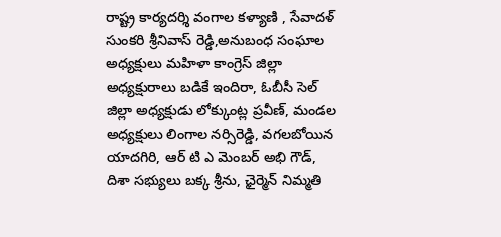రాష్ట్ర కార్యదర్శి వంగాల కళ్యాణి , సేవాదళ్ సుంకరి శ్రీనివాస్ రెడ్డి,అనుబంధ సంఘాల అధ్యక్షులు మహిళా కాంగ్రెస్ జిల్లా అధ్యక్షురాలు బడికే ఇందిరా, ఓబీసీ సెల్ జిల్లా అధ్యక్షుడు లోక్కుంట్ల ప్రవీణ్, మండల అధ్యక్షులు లింగాల నర్సిరెడ్డి, వగలబోయిన యాదగిరి, ఆర్ టి ఎ మెంబర్ అభి గౌడ్, దిశా సభ్యులు బక్క శ్రీను, ఛైర్మెన్ నిమ్మతి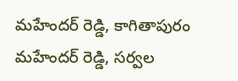మహేందర్ రెడ్డి, కాగితాపురం మహేందర్ రెడ్డి, సర్వల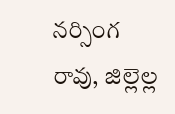నర్సింగ రావు, జిల్లెల్ల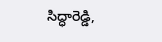సిద్ధారెడ్డి,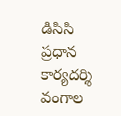డిసిసి ప్రధాన కార్యదర్శి వంగాల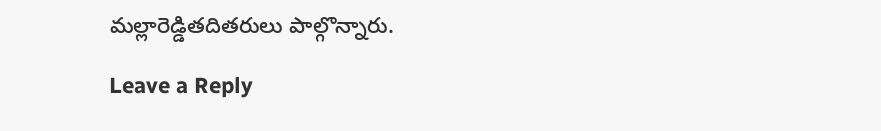మల్లారెడ్డితదితరులు పాల్గొన్నారు.

Leave a Reply